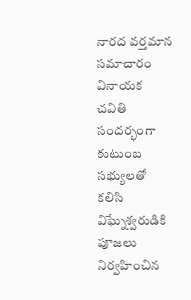నారద వర్తమాన సమాచారం
వినాయక చవితి సందర్భంగా కుటుంబ సభ్యులతో కలిసి విఘ్నేశ్వరుడికి పూజలు నిర్వహించిన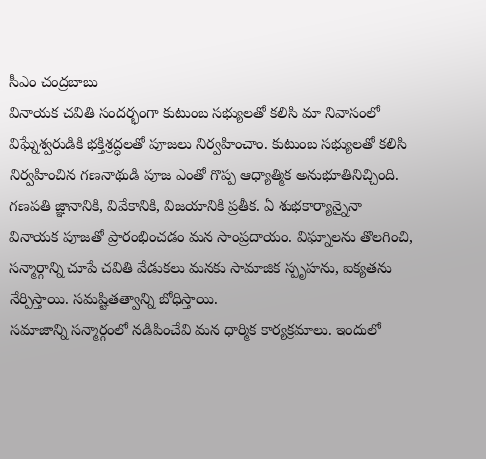సీఎం చంద్రబాబు
వినాయక చవితి సందర్భంగా కుటుంబ సభ్యులతో కలిసి మా నివాసంలో విఘ్నేశ్వరుడికి భక్తిశ్రద్ధలతో పూజలు నిర్వహించాం. కుటుంబ సభ్యులతో కలిసి నిర్వహించిన గణనాథుడి పూజ ఎంతో గొప్ప ఆధ్యాత్మిక అనుభూతినిచ్చింది. గణపతి జ్ఞానానికి, వివేకానికి, విజయానికి ప్రతీక. ఏ శుభకార్యాన్నైనా వినాయక పూజతో ప్రారంభించడం మన సాంప్రదాయం. విఘ్నాలను తొలగించి, సన్మార్గాన్ని చూపే చవితి వేడుకలు మనకు సామాజిక స్పృహను, ఐక్యతను నేర్పిస్తాయి. సమష్టితత్వాన్ని బోధిస్తాయి.
సమాజాన్ని సన్మార్గంలో నడిపించేవి మన ధార్మిక కార్యక్రమాలు. ఇందులో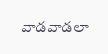వాడవాడలా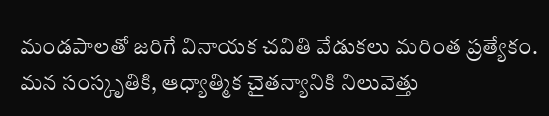మండపాలతో జరిగే వినాయక చవితి వేడుకలు మరింత ప్రత్యేకం. మన సంస్కృతికి, ఆధ్యాత్మిక చైతన్యానికి నిలువెత్తు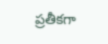ప్రతీకగా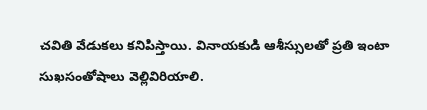చవితి వేడుకలు కనిపిస్తాయి. వినాయకుడి ఆశీస్సులతో ప్రతి ఇంటా సుఖసంతోషాలు వెల్లివిరియాలి.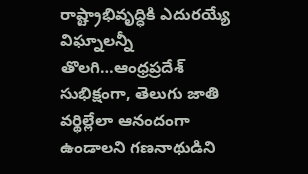రాష్ట్రాభివృద్ధికి ఎదురయ్యే విఘ్నాలన్నీ తొలగి…ఆంధ్రప్రదేశ్ సుభిక్షంగా, తెలుగు జాతి వర్థిల్లేలా ఆనందంగా ఉండాలని గణనాథుడిని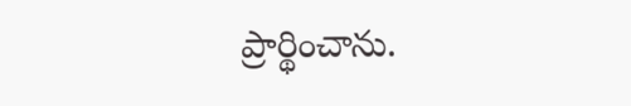ప్రార్థించాను.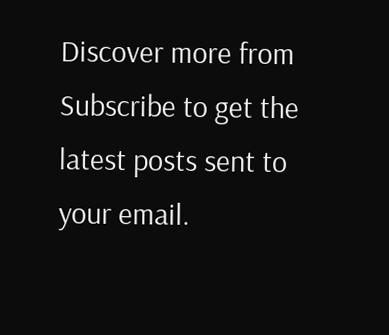Discover more from
Subscribe to get the latest posts sent to your email.